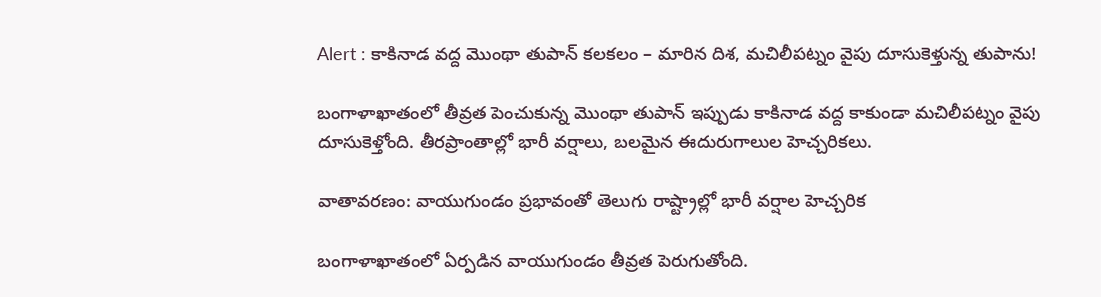Alert : కాకినాడ వద్ద మొంథా తుపాన్ కలకలం – మారిన దిశ, మచిలీపట్నం వైపు దూసుకెళ్తున్న తుపాను!

బంగాళాఖాతంలో తీవ్రత పెంచుకున్న మొంథా తుపాన్ ఇప్పుడు కాకినాడ వద్ద కాకుండా మచిలీపట్నం వైపు దూసుకెళ్తోంది. తీరప్రాంతాల్లో భారీ వర్షాలు, బలమైన ఈదురుగాలుల హెచ్చరికలు.

వాతావరణం: వాయుగుండం ప్రభావంతో తెలుగు రాష్ట్రాల్లో భారీ వర్షాల హెచ్చరిక

బంగాళాఖాతంలో ఏర్పడిన వాయుగుండం తీవ్రత పెరుగుతోంది.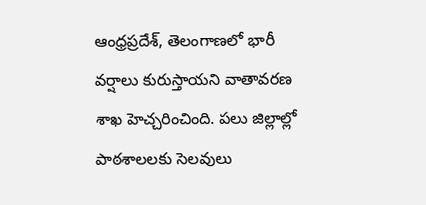ఆంధ్రప్రదేశ్, తెలంగాణలో భారీ వర్షాలు కురుస్తాయని వాతావరణ శాఖ హెచ్చరించింది. పలు జిల్లాల్లో పాఠశాలలకు సెలవులు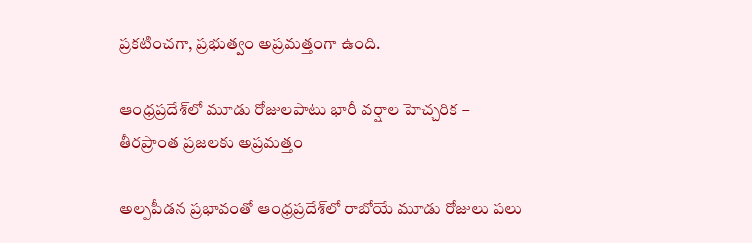ప్రకటించగా, ప్రభుత్వం అప్రమత్తంగా ఉంది.

ఆంధ్రప్రదేశ్‌లో మూడు రోజులపాటు భారీ వర్షాల హెచ్చరిక – తీరప్రాంత ప్రజలకు అప్రమత్తం

అల్పపీడన ప్రభావంతో ఆంధ్రప్రదేశ్‌లో రాబోయే మూడు రోజులు పలు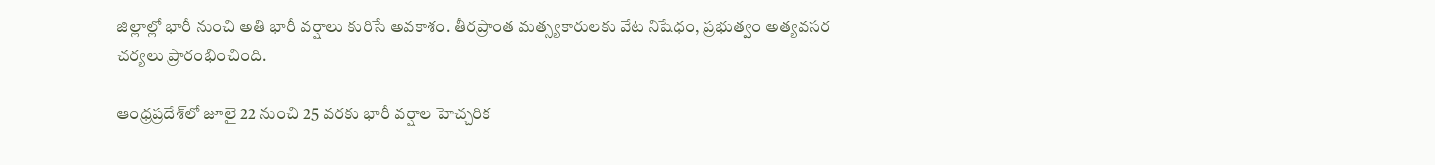జిల్లాల్లో భారీ నుంచి అతి భారీ వర్షాలు కురిసే అవకాశం. తీరప్రాంత మత్స్యకారులకు వేట నిషేధం, ప్రభుత్వం అత్యవసర చర్యలు ప్రారంభించింది.

ఆంధ్రప్రదేశ్‌లో జూలై 22 నుంచి 25 వరకు భారీ వర్షాల హెచ్చరిక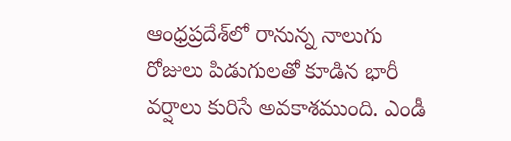ఆంధ్రప్రదేశ్‌లో రానున్న నాలుగు రోజులు పిడుగులతో కూడిన భారీ వర్షాలు కురిసే అవకాశముంది. ఎండీ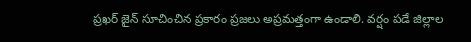ప్రఖర్ జైన్ సూచించిన ప్రకారం ప్రజలు అప్రమత్తంగా ఉండాలి. వర్షం పడే జిల్లాల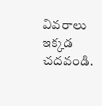వివరాలు ఇక్కడ చదవండి.